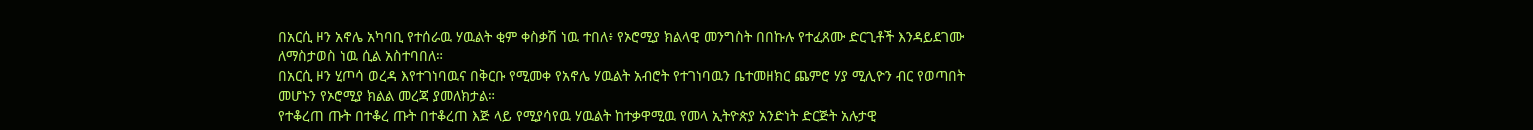በአርሲ ዞን አኖሌ አካባቢ የተሰራዉ ሃዉልት ቂም ቀስቃሽ ነዉ ተበለ፥ የኦሮሚያ ክልላዊ መንግስት በበኩሉ የተፈጸሙ ድርጊቶች እንዳይደገሙ ለማስታወስ ነዉ ሲል አስተባበለ።
በአርሲ ዞን ሂጦሳ ወረዳ እየተገነባዉና በቅርቡ የሚመቀ የአኖሌ ሃዉልት አብሮት የተገነባዉን ቤተመዘክር ጨምሮ ሃያ ሚሊዮን ብር የወጣበት መሆኑን የኦሮሚያ ክልል መረጃ ያመለክታል።
የተቆረጠ ጡት በተቆረ ጡት በተቆረጠ እጅ ላይ የሚያሳየዉ ሃዉልት ከተቃዋሚዉ የመላ ኢትዮጵያ አንድነት ድርጅት አሉታዊ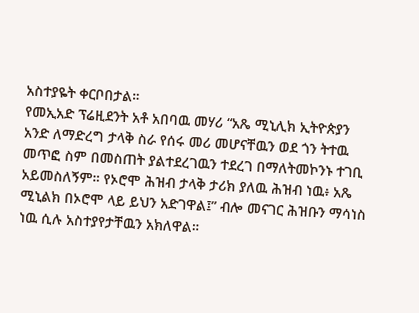አስተያዬት ቀርቦበታል።
የመኢአድ ፕሬዚደንት አቶ አበባዉ መሃሪ “አጼ ሚኒሊክ ኢትዮጵያን አንድ ለማድረግ ታላቅ ስራ የሰሩ መሪ መሆናቸዉን ወደ ጎን ትተዉ መጥፎ ስም በመስጠት ያልተደረገዉን ተደረገ በማለትመኮንኑ ተገቢ አይመስለኝም። የኦሮሞ ሕዝብ ታላቅ ታሪክ ያለዉ ሕዝብ ነዉ፥ አጼ ሚኒልክ በኦሮሞ ላይ ይህን አድገዋል፤” ብሎ መናገር ሕዝቡን ማሳነስ ነዉ ሲሉ አስተያየታቸዉን አክለዋል።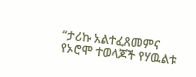“ታሪኩ አልተፈጸመምና የኦሮሞ ተወላጆች የሃዉልቱ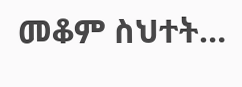መቆም ስህተት…